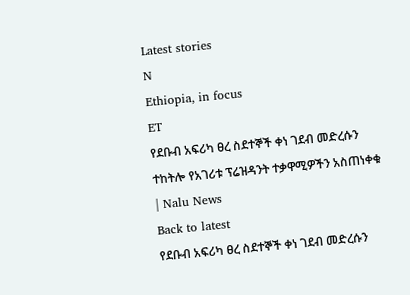Latest stories
N
Ethiopia, in focus
ET
የደቡብ አፍሪካ ፀረ ስደተኞች ቀነ ገደብ መድረሱን ተከትሎ የአገሪቱ ፕሬዝዳንት ተቃዋሚዎችን አስጠነቀቁ | Nalu News
Back to latest
የደቡብ አፍሪካ ፀረ ስደተኞች ቀነ ገደብ መድረሱን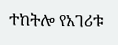ተከትሎ የአገሪቱ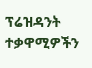ፕሬዝዳንት ተቃዋሚዎችን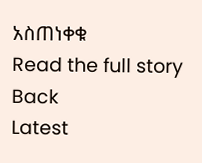አስጠነቀቁ
Read the full story
Back
Latest